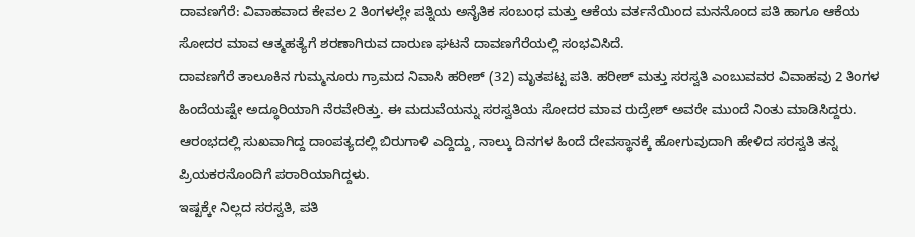ದಾವಣಗೆರೆ: ವಿವಾಹವಾದ ಕೇವಲ 2 ತಿಂಗಳಲ್ಲೇ ಪತ್ನಿಯ ಅನೈತಿಕ ಸಂಬಂಧ ಮತ್ತು ಆಕೆಯ ವರ್ತನೆಯಿಂದ ಮನನೊಂದ ಪತಿ ಹಾಗೂ ಆಕೆಯ ಸೋದರ ಮಾವ ಆತ್ಮಹತ್ಯೆಗೆ ಶರಣಾಗಿರುವ ದಾರುಣ ಘಟನೆ ದಾವಣಗೆರೆಯಲ್ಲಿ ಸಂಭವಿಸಿದೆ.
ದಾವಣಗೆರೆ ತಾಲೂಕಿನ ಗುಮ್ಮನೂರು ಗ್ರಾಮದ ನಿವಾಸಿ ಹರೀಶ್ (32) ಮೃತಪಟ್ಟ ಪತಿ. ಹರೀಶ್ ಮತ್ತು ಸರಸ್ವತಿ ಎಂಬುವವರ ವಿವಾಹವು 2 ತಿಂಗಳ ಹಿಂದೆಯಷ್ಟೇ ಅದ್ಧೂರಿಯಾಗಿ ನೆರವೇರಿತ್ತು. ಈ ಮದುವೆಯನ್ನು ಸರಸ್ವತಿಯ ಸೋದರ ಮಾವ ರುದ್ರೇಶ್ ಅವರೇ ಮುಂದೆ ನಿಂತು ಮಾಡಿಸಿದ್ದರು. ಆರಂಭದಲ್ಲಿ ಸುಖವಾಗಿದ್ದ ದಾಂಪತ್ಯದಲ್ಲಿ ಬಿರುಗಾಳಿ ಎದ್ದಿದ್ದು, ನಾಲ್ಕು ದಿನಗಳ ಹಿಂದೆ ದೇವಸ್ಥಾನಕ್ಕೆ ಹೋಗುವುದಾಗಿ ಹೇಳಿದ ಸರಸ್ವತಿ ತನ್ನ ಪ್ರಿಯಕರನೊಂದಿಗೆ ಪರಾರಿಯಾಗಿದ್ದಳು.
ಇಷ್ಟಕ್ಕೇ ನಿಲ್ಲದ ಸರಸ್ವತಿ, ಪತಿ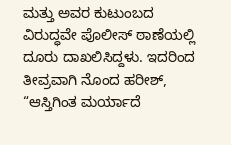ಮತ್ತು ಅವರ ಕುಟುಂಬದ ವಿರುದ್ಧವೇ ಪೊಲೀಸ್ ಠಾಣೆಯಲ್ಲಿ ದೂರು ದಾಖಲಿಸಿದ್ದಳು. ಇದರಿಂದ ತೀವ್ರವಾಗಿ ನೊಂದ ಹರೀಶ್, “ಆಸ್ತಿಗಿಂತ ಮರ್ಯಾದೆ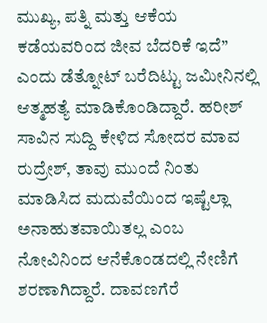ಮುಖ್ಯ, ಪತ್ನಿ ಮತ್ತು ಆಕೆಯ ಕಡೆಯವರಿಂದ ಜೀವ ಬೆದರಿಕೆ ಇದೆ” ಎಂದು ಡೆತ್ನೋಟ್ ಬರೆದಿಟ್ಟು ಜಮೀನಿನಲ್ಲಿ ಆತ್ಮಹತ್ಯೆ ಮಾಡಿಕೊಂಡಿದ್ದಾರೆ. ಹರೀಶ್ ಸಾವಿನ ಸುದ್ದಿ ಕೇಳಿದ ಸೋದರ ಮಾವ ರುದ್ರೇಶ್, ತಾವು ಮುಂದೆ ನಿಂತು ಮಾಡಿಸಿದ ಮದುವೆಯಿಂದ ಇಷ್ಟೆಲ್ಲಾ ಅನಾಹುತವಾಯಿತಲ್ಲ ಎಂಬ ನೋವಿನಿಂದ ಆನೆಕೊಂಡದಲ್ಲಿ ನೇಣಿಗೆ ಶರಣಾಗಿದ್ದಾರೆ. ದಾವಣಗೆರೆ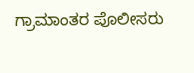ಗ್ರಾಮಾಂತರ ಪೊಲೀಸರು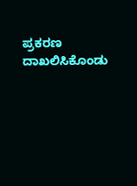ಪ್ರಕರಣ ದಾಖಲಿಸಿಕೊಂಡು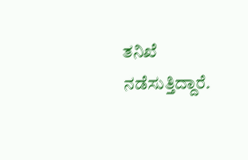ತನಿಖೆ ನಡೆಸುತ್ತಿದ್ದಾರೆ.